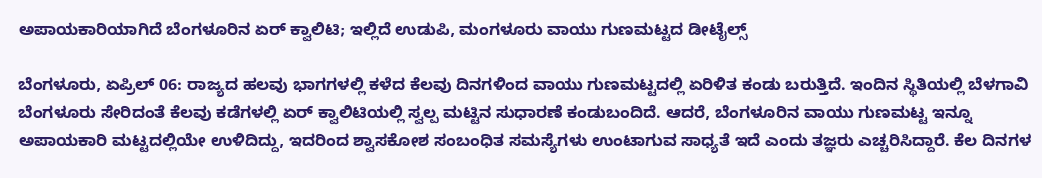ಅಪಾಯಕಾರಿಯಾಗಿದೆ ಬೆಂಗಳೂರಿನ ಏರ್ ಕ್ವಾಲಿಟಿ; ಇಲ್ಲಿದೆ ಉಡುಪಿ, ಮಂಗಳೂರು ವಾಯು ಗುಣಮಟ್ಟದ ಡೀಟೈಲ್ಸ್

ಬೆಂಗಳೂರು, ಏಪ್ರಿಲ್ 06: ರಾಜ್ಯದ ಹಲವು ಭಾಗಗಳಲ್ಲಿ ಕಳೆದ ಕೆಲವು ದಿನಗಳಿಂದ ವಾಯು ಗುಣಮಟ್ಟದಲ್ಲಿ ಏರಿಳಿತ ಕಂಡು ಬರುತ್ತಿದೆ. ಇಂದಿನ ಸ್ಥಿತಿಯಲ್ಲಿ ಬೆಳಗಾವಿ ಬೆಂಗಳೂರು ಸೇರಿದಂತೆ ಕೆಲವು ಕಡೆಗಳಲ್ಲಿ ಏರ್ ಕ್ವಾಲಿಟಿಯಲ್ಲಿ ಸ್ವಲ್ಪ ಮಟ್ಟಿನ ಸುಧಾರಣೆ ಕಂಡುಬಂದಿದೆ. ಆದರೆ, ಬೆಂಗಳೂರಿನ ವಾಯು ಗುಣಮಟ್ಟ ಇನ್ನೂ ಅಪಾಯಕಾರಿ ಮಟ್ಟದಲ್ಲಿಯೇ ಉಳಿದಿದ್ದು, ಇದರಿಂದ ಶ್ವಾಸಕೋಶ ಸಂಬಂಧಿತ ಸಮಸ್ಯೆಗಳು ಉಂಟಾಗುವ ಸಾಧ್ಯತೆ ಇದೆ ಎಂದು ತಜ್ಞರು ಎಚ್ಚರಿಸಿದ್ದಾರೆ. ಕೆಲ ದಿನಗಳ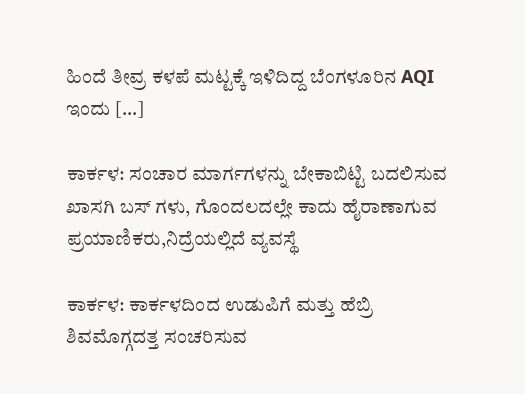ಹಿಂದೆ ತೀವ್ರ ಕಳಪೆ ಮಟ್ಟಕ್ಕೆ ಇಳಿದಿದ್ದ ಬೆಂಗಳೂರಿನ AQI ಇಂದು […]

ಕಾರ್ಕಳ: ಸಂಚಾರ ಮಾರ್ಗಗಳನ್ನು ಬೇಕಾಬಿಟ್ಟಿ ಬದಲಿಸುವ ಖಾಸಗಿ ಬಸ್ ಗಳು, ಗೊಂದಲದಲ್ಲೇ ಕಾದು ಹೈರಾಣಾಗುವ ಪ್ರಯಾಣಿಕರು,ನಿದ್ರೆಯಲ್ಲಿದೆ ವ್ಯವಸ್ಥೆ

ಕಾರ್ಕಳ: ಕಾರ್ಕಳದಿಂದ ಉಡುಪಿಗೆ ಮತ್ತು ಹೆಬ್ರಿ ಶಿವಮೊಗ್ಗದತ್ತ ಸಂಚರಿಸುವ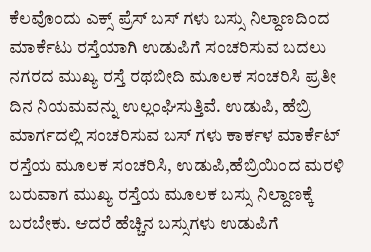ಕೆಲವೊಂದು ಎಕ್ಸ್ ಪ್ರೆಸ್ ಬಸ್ ಗಳು ಬಸ್ಸು ನಿಲ್ದಾಣದಿಂದ ಮಾರ್ಕೆಟು ರಸ್ತೆಯಾಗಿ ಉಡುಪಿಗೆ ಸಂಚರಿಸುವ ಬದಲು ನಗರದ ಮುಖ್ಯ ರಸ್ತೆ ರಥಬೀದಿ ಮೂಲಕ ಸಂಚರಿಸಿ ಪ್ರತೀ ದಿನ ನಿಯಮವನ್ನು ಉಲ್ಲಂಘಿಸುತ್ತಿವೆ. ಉಡುಪಿ, ಹೆಬ್ರಿ ಮಾರ್ಗದಲ್ಲಿ ಸಂಚರಿಸುವ ಬಸ್ ಗಳು ಕಾರ್ಕಳ ಮಾರ್ಕೆಟ್ ರಸ್ತೆಯ ಮೂಲಕ ಸಂಚರಿಸಿ, ಉಡುಪಿ,ಹೆಬ್ರಿಯಿಂದ ಮರಳಿ ಬರುವಾಗ ಮುಖ್ಯ ರಸ್ತೆಯ ಮೂಲಕ ಬಸ್ಸು ನಿಲ್ದಾಣಕ್ಕೆ ಬರಬೇಕು. ಆದರೆ ಹೆಚ್ಚಿನ ಬಸ್ಸುಗಳು ಉಡುಪಿಗೆ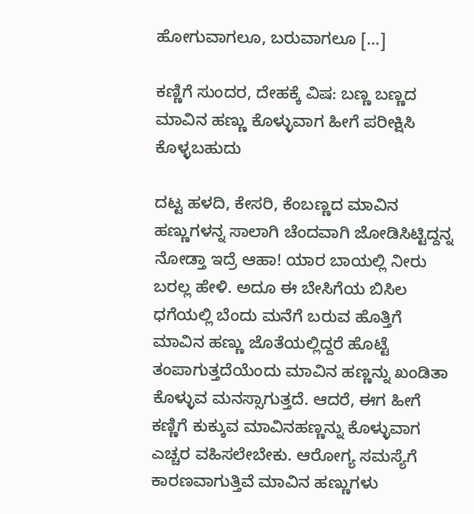ಹೋಗುವಾಗಲೂ, ಬರುವಾಗಲೂ […]

ಕಣ್ಣಿಗೆ ಸುಂದರ, ದೇಹಕ್ಕೆ ವಿಷ: ಬಣ್ಣ ಬಣ್ಣದ ಮಾವಿನ ಹಣ್ಣು ಕೊಳ್ಳುವಾಗ ಹೀಗೆ ಪರೀಕ್ಷಿಸಿ ಕೊಳ್ಳಬಹುದು

ದಟ್ಟ ಹಳದಿ, ಕೇಸರಿ, ಕೆಂಬಣ್ಣದ ಮಾವಿನ ಹಣ್ಣುಗಳನ್ನ ಸಾಲಾಗಿ ಚೆಂದವಾಗಿ ಜೋಡಿಸಿಟ್ಟಿದ್ದನ್ನ ನೋಡ್ತಾ ಇದ್ರೆ ಆಹಾ! ಯಾರ ಬಾಯಲ್ಲಿ ನೀರು ಬರಲ್ಲ ಹೇಳಿ. ಅದೂ ಈ ಬೇಸಿಗೆಯ ಬಿಸಿಲ ಧಗೆಯಲ್ಲಿ ಬೆಂದು ಮನೆಗೆ ಬರುವ ಹೊತ್ತಿಗೆ ಮಾವಿನ ಹಣ್ಣು ಜೊತೆಯಲ್ಲಿದ್ದರೆ ಹೊಟ್ಟೆ ತಂಪಾಗುತ್ತದೆಯೆಂದು ಮಾವಿನ ಹಣ್ಣನ್ನು ಖಂಡಿತಾ ಕೊಳ್ಳುವ ಮನಸ್ಸಾಗುತ್ತದೆ. ಆದರೆ, ಈಗ ಹೀಗೆ ಕಣ್ಣಿಗೆ ಕುಕ್ಕುವ ಮಾವಿನಹಣ್ಣನ್ನು ಕೊಳ್ಳುವಾಗ ಎಚ್ಚರ ವಹಿಸಲೇಬೇಕು. ಆರೋಗ್ಯ ಸಮಸ್ಯೆಗೆ ಕಾರಣವಾಗುತ್ತಿವೆ ಮಾವಿನ ಹಣ್ಣುಗಳು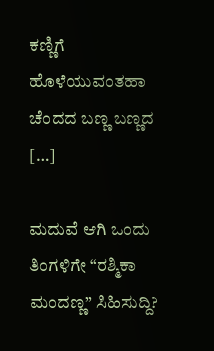ಕಣ್ಣಿಗೆ ಹೊಳೆಯುವಂತಹಾ ಚೆಂದದ ಬಣ್ಣ ಬಣ್ಣದ […]

ಮದುವೆ ಆಗಿ ಒಂದು ತಿಂಗಳಿಗೇ “ರಶ್ಮಿಕಾ ಮಂದಣ್ಣ” ಸಿಹಿಸುದ್ದಿ?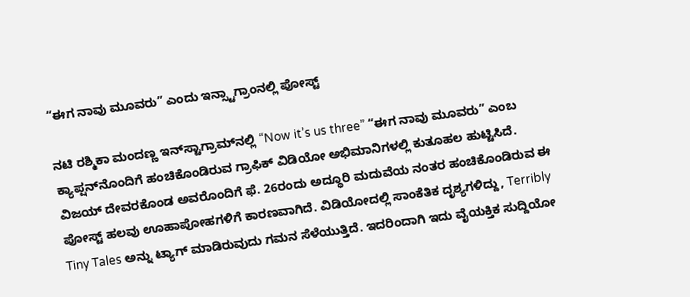“ಈಗ ನಾವು ಮೂವರು” ಎಂದು ಇನ್ಸ್ಟಾಗ್ರಾಂನಲ್ಲಿ ಪೋಸ್ಟ್‌

ನಟಿ ರಶ್ಮಿಕಾ ಮಂದಣ್ಣ ಇನ್‌ಸ್ಟಾಗ್ರಾಮ್‌ನಲ್ಲಿ “Now it’s us three” “ಈಗ ನಾವು ಮೂವರು” ಎಂಬ ಕ್ಯಾಪ್ಷನ್‌ನೊಂದಿಗೆ ಹಂಚಿಕೊಂಡಿರುವ ಗ್ರಾಫಿಕ್ ವಿಡಿಯೋ ಅಭಿಮಾನಿಗಳಲ್ಲಿ ಕುತೂಹಲ ಹುಟ್ಟಿಸಿದೆ. ವಿಜಯ್ ದೇವರಕೊಂಡ ಅವರೊಂದಿಗೆ ಫೆ. 26ರಂದು ಅದ್ಧೂರಿ ಮದುವೆಯ ನಂತರ ಹಂಚಿಕೊಂಡಿರುವ ಈ ಪೋಸ್ಟ್ ಹಲವು ಊಹಾಪೋಹಗಳಿಗೆ ಕಾರಣವಾಗಿದೆ. ವಿಡಿಯೋದಲ್ಲಿ ಸಾಂಕೆತಿಕ ದೃಶ್ಯಗಳಿದ್ದು, Terribly Tiny Tales ಅನ್ನು ಟ್ಯಾಗ್ ಮಾಡಿರುವುದು ಗಮನ ಸೆಳೆಯುತ್ತಿದೆ. ಇದರಿಂದಾಗಿ ಇದು ವೈಯಕ್ತಿಕ ಸುದ್ದಿಯೋ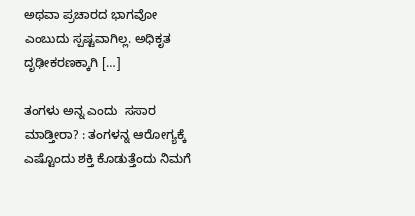ಅಥವಾ ಪ್ರಚಾರದ ಭಾಗವೋ ಎಂಬುದು ಸ್ಪಷ್ಟವಾಗಿಲ್ಲ. ಅಧಿಕೃತ ದೃಢೀಕರಣಕ್ಕಾಗಿ […]

ತಂಗಳು ಅನ್ನ ಎಂದು  ಸಸಾರ ಮಾಡ್ತೀರಾ? : ತಂಗಳನ್ನ ಆರೋಗ್ಯಕ್ಕೆ ಎಷ್ಟೊಂದು ಶಕ್ತಿ ಕೊಡುತ್ತೆಂದು ನಿಮಗೆ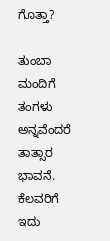ಗೊತ್ತಾ?

ತುಂಬಾ ಮಂದಿಗೆ ತಂಗಳು ಅನ್ನವೆಂದರೆ ತಾತ್ಸಾರ ಭಾವನೆ. ಕೆಲವರಿಗೆ ಇದು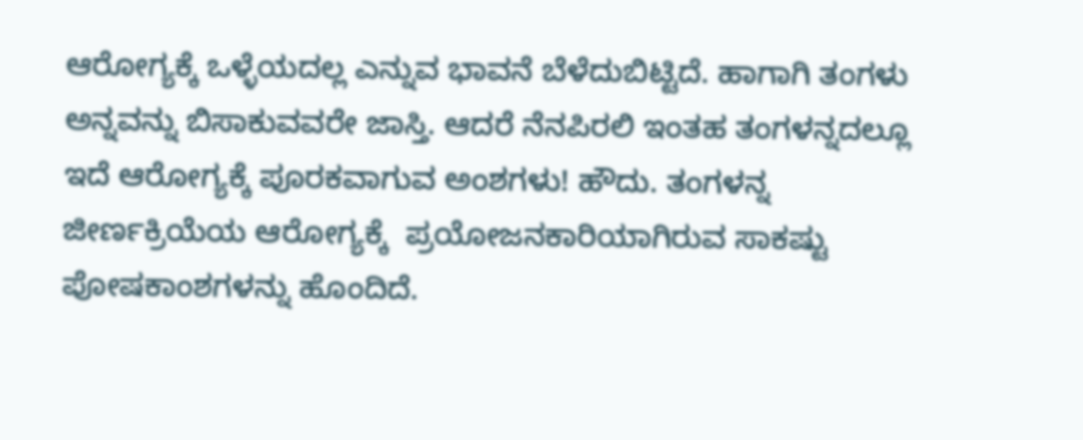ಆರೋಗ್ಯಕ್ಕೆ ಒಳ್ಳೆಯದಲ್ಲ ಎನ್ನುವ ಭಾವನೆ ಬೆಳೆದುಬಿಟ್ಟಿದೆ. ಹಾಗಾಗಿ ತಂಗಳು ಅನ್ನವನ್ನು ಬಿಸಾಕುವವರೇ ಜಾಸ್ತಿ. ಆದರೆ ನೆನಪಿರಲಿ ಇಂತಹ ತಂಗಳನ್ನದಲ್ಲೂ ಇದೆ ಆರೋಗ್ಯಕ್ಕೆ ಪೂರಕವಾಗುವ ಅಂಶಗಳು! ಹೌದು. ತಂಗಳನ್ನ ಜೀರ್ಣಕ್ರಿಯೆಯ ಆರೋಗ್ಯಕ್ಕೆ  ಪ್ರಯೋಜನಕಾರಿಯಾಗಿರುವ ಸಾಕಷ್ಟು ಪೋಷಕಾಂಶಗಳನ್ನು ಹೊಂದಿದೆ.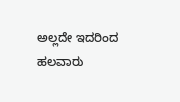ಅಲ್ಲದೇ ಇದರಿಂದ ಹಲವಾರು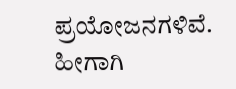ಪ್ರಯೋಜನಗಳಿವೆ. ಹೀಗಾಗಿ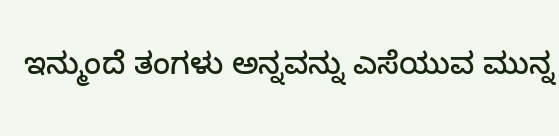ಇನ್ಮುಂದೆ ತಂಗಳು ಅನ್ನವನ್ನು ಎಸೆಯುವ ಮುನ್ನ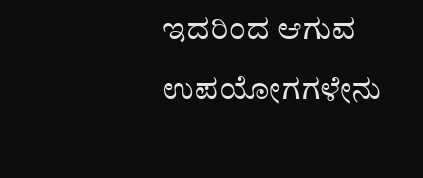ಇದರಿಂದ ಆಗುವ ಉಪಯೋಗಗಳೇನು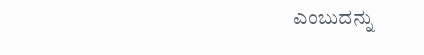ಎಂಬುದನ್ನು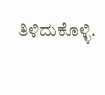ತಿಳಿದುಕೊಳ್ಳಿ.